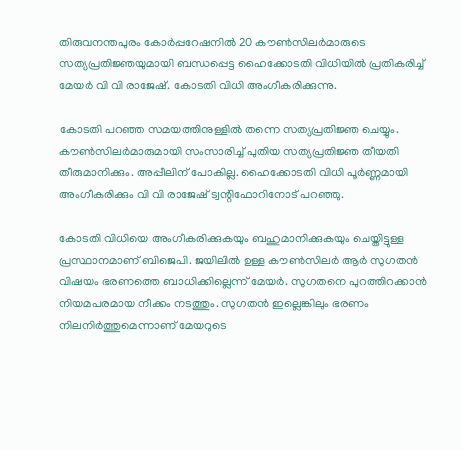തിരുവനന്തപുരം കോർപ്പറേഷനിൽ 20 കൗൺസിലർമാരുടെ സത്യപ്രതിജ്ഞയുമായി ബന്ധപ്പെട്ട ഹൈക്കോടതി വിധിയിൽ പ്രതികരിച്ച് മേയർ വി വി രാജേഷ്. കോടതി വിധി അംഗീകരിക്കുന്നു.

കോടതി പറഞ്ഞ സമയത്തിനുള്ളിൽ തന്നെ സത്യപ്രതിജ്ഞ ചെയ്യും. കൗൺസിലർമാരുമായി സംസാരിച്ച് പുതിയ സത്യപ്രതിജ്ഞ തീയതി തീരുമാനിക്കും. അപ്പീലിന് പോകില്ല. ഹൈക്കോടതി വിധി പൂർണ്ണമായി അംഗീകരിക്കും വി വി രാജേഷ് ട്വന്റിഫോറിനോട് പറഞ്ഞു.

കോടതി വിധിയെ അംഗീകരിക്കുകയും ബഹുമാനിക്കുകയും ചെയ്തിട്ടുള്ള പ്രസ്ഥാനമാണ് ബിജെപി. ജയിലിൽ ഉള്ള കൗൺസിലർ ആർ സുഗതൻ വിഷയം ഭരണത്തെ ബാധിക്കില്ലെന്ന് മേയർ. സുഗതനെ പുറത്തിറക്കാൻ നിയമപരമായ നീക്കം നടത്തും. സുഗതൻ ഇല്ലെങ്കിലും ഭരണം നിലനിർത്തുമെന്നാണ് മേയറുടെ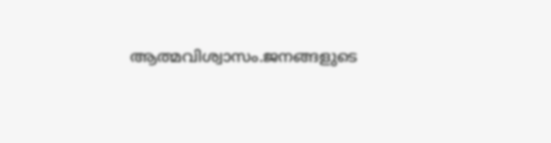ആത്മവിശ്വാസം.ജനങ്ങളുടെ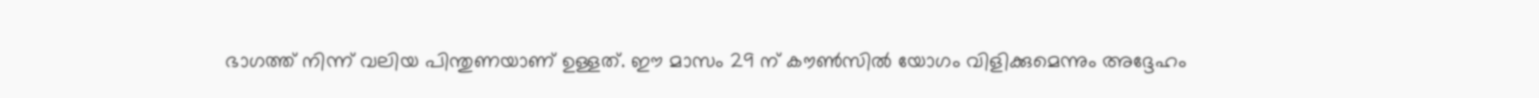ഭാഗത്ത് നിന്ന് വലിയ പിന്തുണയാണ് ഉള്ളത്. ഈ മാസം 29 ന് കൗൺസിൽ യോഗം വിളിക്കുമെന്നും അദ്ദേഹം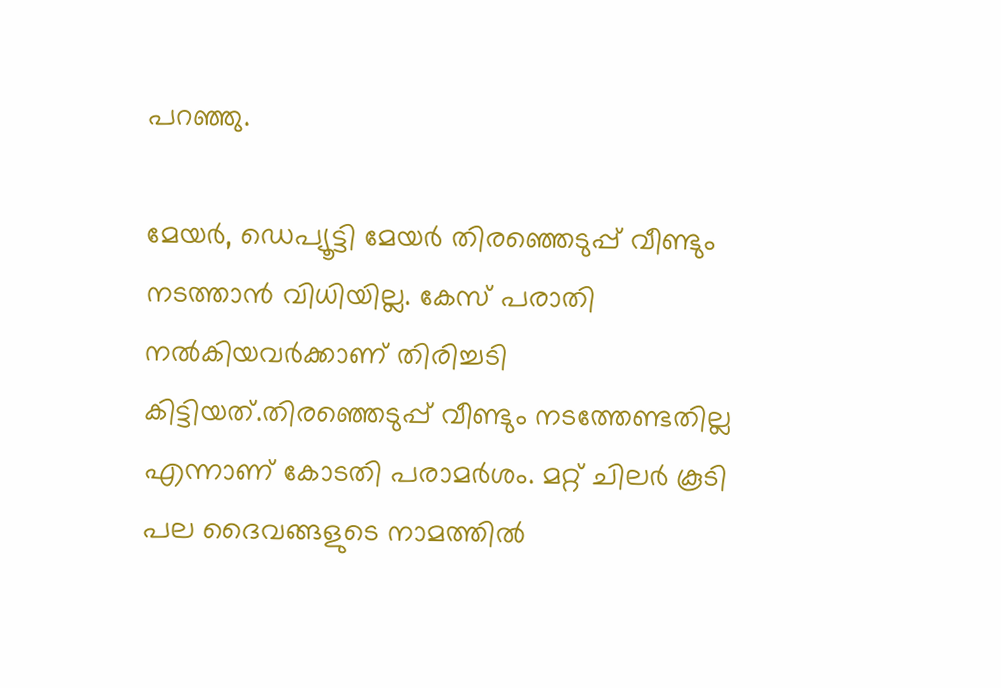പറഞ്ഞു.

മേയർ, ഡെപ്യൂട്ടി മേയർ തിരഞ്ഞെടുപ്പ് വീണ്ടും നടത്താൻ വിധിയില്ല. കേസ് പരാതി നൽകിയവർക്കാണ് തിരിച്ചടി കിട്ടിയത്.തിരഞ്ഞെടുപ്പ് വീണ്ടും നടത്തേണ്ടതില്ല എന്നാണ് കോടതി പരാമർശം. മറ്റ് ചിലർ കൂടി പല ദൈവങ്ങളുടെ നാമത്തിൽ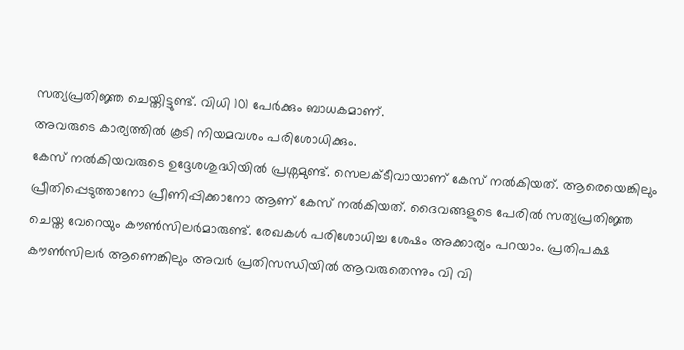സത്യപ്രതിജ്ഞ ചെയ്തിട്ടുണ്ട്. വിധി 101 പേർക്കും ബാധകമാണ്.
അവരുടെ കാര്യത്തിൽ കൂടി നിയമവശം പരിശോധിക്കും.
കേസ് നൽകിയവരുടെ ഉദ്ദേശശുദ്ധിയിൽ പ്രശ്നമുണ്ട്. സെലക്ടീവായാണ് കേസ് നൽകിയത്. ആരെയെങ്കിലും പ്രീതിപ്പെടുത്താനോ പ്രീണിപ്പിക്കാനോ ആണ് കേസ് നൽകിയത്. ദൈവങ്ങളുടെ പേരിൽ സത്യപ്രതിജ്ഞ ചെയ്ത വേറെയും കൗൺസിലർമാരുണ്ട്. രേഖകൾ പരിശോധിച്ച ശേഷം അക്കാര്യം പറയാം. പ്രതിപക്ഷ കൗൺസിലർ ആണെങ്കിലും അവർ പ്രതിസന്ധിയിൽ ആവരുതെന്നും വി വി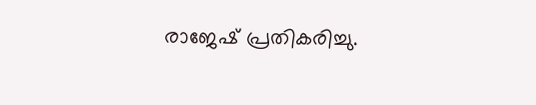രാജേഷ് പ്രതികരിച്ചു.